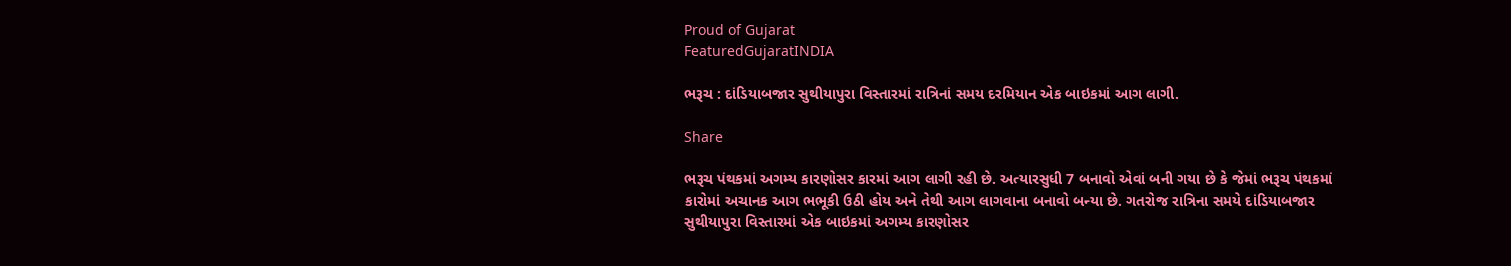Proud of Gujarat
FeaturedGujaratINDIA

ભરૂચ : દાંડિયાબજાર સુથીયાપુરા વિસ્તારમાં રાત્રિનાં સમય દરમિયાન એક બાઇકમાં આગ લાગી.

Share

ભરૂચ પંથકમાં અગમ્ય કારણોસર કારમાં આગ લાગી રહી છે. અત્યારસુધી 7 બનાવો એવાં બની ગયા છે કે જેમાં ભરૂચ પંથકમાં કારોમાં અચાનક આગ ભભૂકી ઉઠી હોય અને તેથી આગ લાગવાના બનાવો બન્યા છે. ગતરોજ રાત્રિના સમયે દાંડિયાબજાર સુથીયાપુરા વિસ્તારમાં એક બાઇકમાં અગમ્ય કારણોસર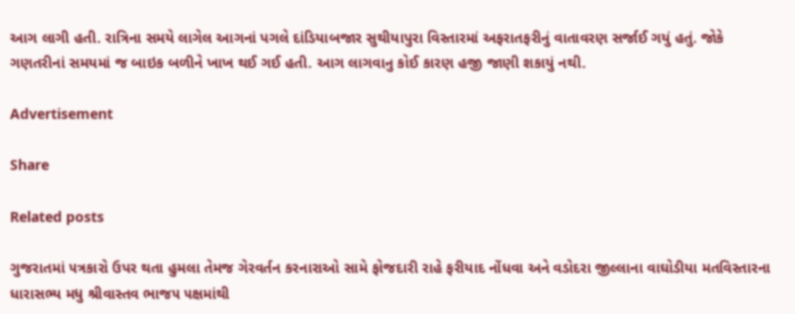આગ લાગી હતી. રાત્રિના સમયે લાગેલ આગનાં પગલે દાંડિયાબજાર સુથીયાપુરા વિસ્તારમાં અફરાતફરીનું વાતાવરણ સર્જાઈ ગયું હતું. જોકે ગણતરીનાં સમયમાં જ બાઇક બળીને ખાખ થઈ ગઈ હતી. આગ લાગવાનુ કોઈ કારણ હજી જાણી શકાયું નથી.

Advertisement

Share

Related posts

ગુજરાતમાં ૫ત્રકારો ઉપર થતા હુમલા તેમજ ગેરવર્તન કરનારાઓ સામે ફોજદારી રાહે ફરીયાદ નોંધવા અને વડોદરા જીલ્લાના વાઘોડીયા મતવિસ્તારના ધારાસભ્ય મધુ શ્રીવાસ્તવ ભાજ૫ ૫ક્ષમાંથી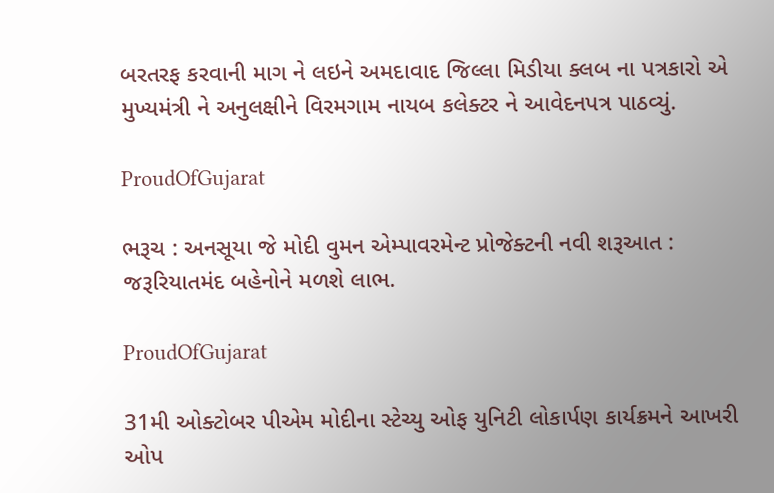બરતરફ કરવાની માગ ને લઇને અમદાવાદ જિલ્લા મિડીયા ક્લબ ના પત્રકારો એ મુખ્યમંત્રી ને અનુલક્ષીને વિરમગામ નાયબ કલેક્ટર ને આવેદનપત્ર પાઠવ્યું.

ProudOfGujarat

ભરૂચ : અનસૂયા જે મોદી વુમન એમ્પાવરમેન્ટ પ્રોજેક્ટની નવી શરૂઆત : જરૂરિયાતમંદ બહેનોને મળશે લાભ.

ProudOfGujarat

31મી ઓક્ટોબર પીએમ મોદીના સ્ટેચ્યુ ઓફ યુનિટી લોકાર્પણ કાર્યક્રમને આખરી ઓપ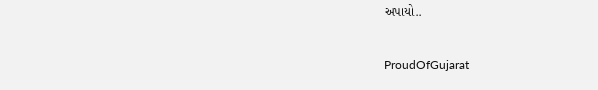અપાયો..

ProudOfGujarat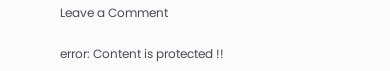Leave a Comment

error: Content is protected !!